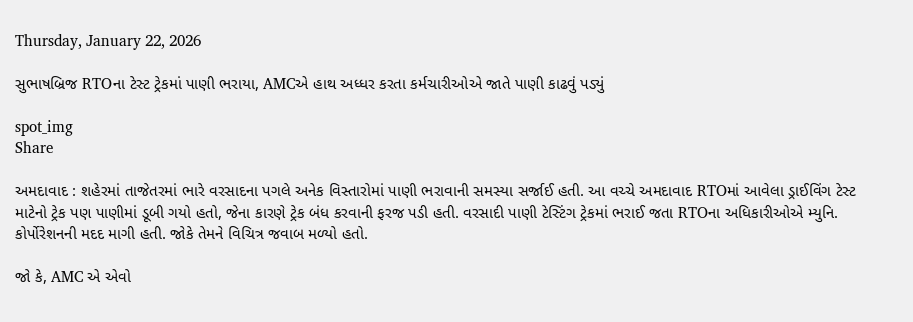Thursday, January 22, 2026

સુભાષબ્રિજ RTOના ટેસ્ટ ટ્રેકમાં પાણી ભરાયા, AMCએ હાથ અધ્ધર કરતા કર્મચારીઓએ જાતે પાણી કાઢવું પડ્યું

spot_img
Share

અમદાવાદ : શહેરમાં તાજેતરમાં ભારે વરસાદના પગલે અનેક વિસ્તારોમાં પાણી ભરાવાની સમસ્યા સર્જાઈ હતી. આ વચ્ચે અમદાવાદ RTOમાં આવેલા ડ્રાઈવિંગ ટેસ્ટ માટેનો ટ્રેક પણ પાણીમાં ડૂબી ગયો હતો, જેના કારણે ટ્રેક બંધ કરવાની ફરજ પડી હતી. વરસાદી પાણી ટેસ્ટિંગ ટ્રેકમાં ભરાઈ જતા RTOના અધિકારીઓએ મ્યુનિ. કોર્પોરેશનની મદદ માગી હતી. જોકે તેમને વિચિત્ર જવાબ મળ્યો હતો.

જો કે, AMC એ એવો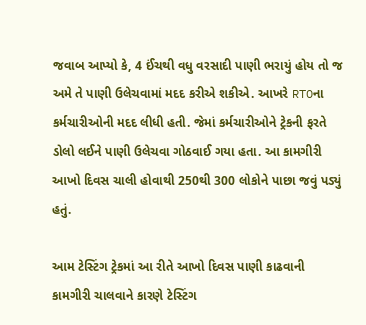જવાબ આપ્યો કે, 4 ઈંચથી વધુ વરસાદી પાણી ભરાયું હોય તો જ અમે તે પાણી ઉલેચવામાં મદદ કરીએ શકીએ. આખરે RTOના કર્મચારીઓની મદદ લીધી હતી. જેમાં કર્મચારીઓને ટ્રેકની ફરતે ડોલો લઈને પાણી ઉલેચવા ગોઠવાઈ ગયા હતા. આ કામગીરી આખો દિવસ ચાલી હોવાથી 250થી 300 લોકોને પાછા જવું પડ્યું હતું.

આમ ટેસ્ટિંગ ટ્રેકમાં આ રીતે આખો દિવસ પાણી કાઢવાની કામગીરી ચાલવાને કારણે ટેસ્ટિંગ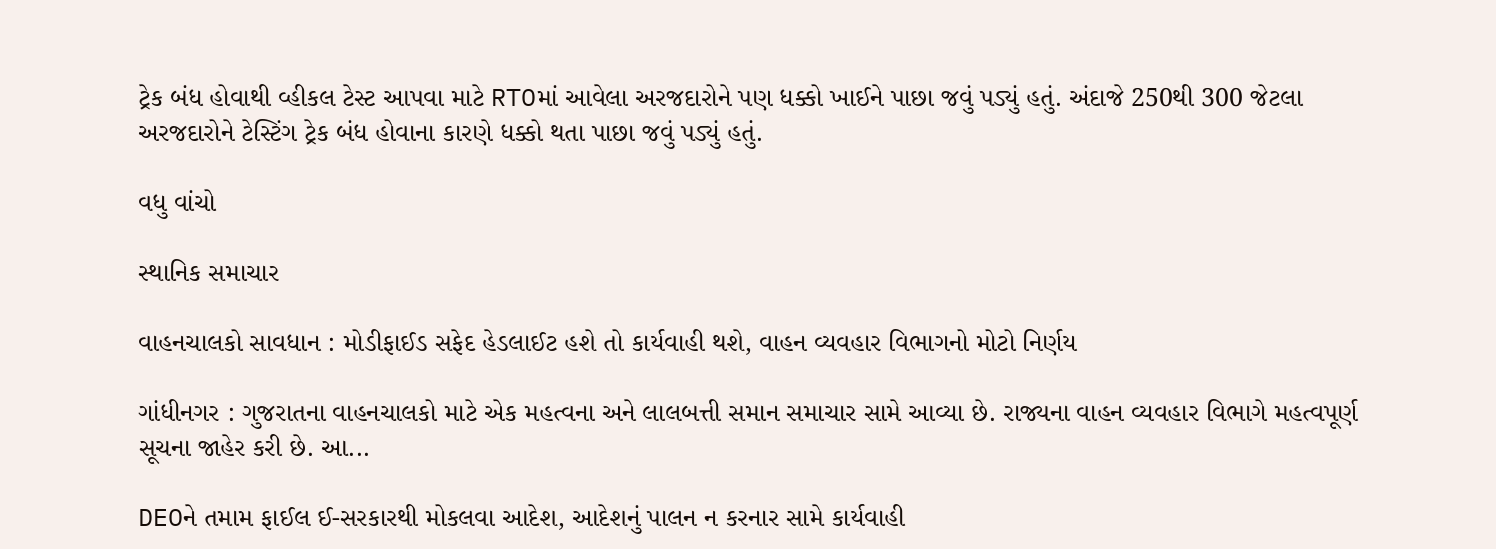ટ્રેક બંધ હોવાથી વ્હીકલ ટેસ્ટ આપવા માટે RTOમાં આવેલા અરજદારોને પણ ધક્કો ખાઈને પાછા જવું પડ્યું હતું. અંદાજે 250થી 300 જેટલા અરજદારોને ટેસ્ટિંગ ટ્રેક બંધ હોવાના કારણે ધક્કો થતા પાછા જવું પડ્યું હતું.

વધુ વાંચો

સ્થાનિક સમાચાર

વાહનચાલકો સાવધાન : મોડીફાઈડ સફેદ હેડલાઈટ હશે તો કાર્યવાહી થશે, વાહન વ્યવહાર વિભાગનો મોટો નિર્ણય

ગાંધીનગર : ગુજરાતના વાહનચાલકો માટે એક મહત્વના અને લાલબત્તી સમાન સમાચાર સામે આવ્યા છે. રાજ્યના વાહન વ્યવહાર વિભાગે મહત્વપૂર્ણ સૂચના જાહેર કરી છે. આ...

DEOને તમામ ફાઈલ ઈ-સરકારથી મોકલવા આદેશ, આદેશનું પાલન ન કરનાર સામે કાર્યવાહી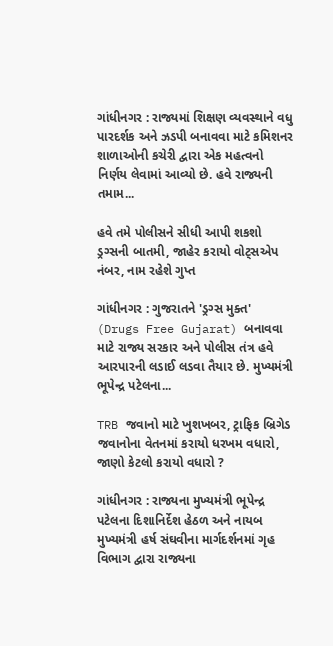ગાંધીનગર : રાજ્યમાં શિક્ષણ વ્યવસ્થાને વધુ પારદર્શક અને ઝડપી બનાવવા માટે કમિશનર શાળાઓની કચેરી દ્વારા એક મહત્વનો નિર્ણય લેવામાં આવ્યો છે. હવે રાજ્યની તમામ...

હવે તમે પોલીસને સીધી આપી શકશો ડ્રગ્સની બાતમી, જાહેર કરાયો વોટ્સએપ નંબર, નામ રહેશે ગુપ્ત

ગાંધીનગર : ગુજરાતને 'ડ્રગ્સ મુક્ત' (Drugs Free Gujarat) બનાવવા માટે રાજ્ય સરકાર અને પોલીસ તંત્ર હવે આરપારની લડાઈ લડવા તૈયાર છે. મુખ્યમંત્રી ભૂપેન્દ્ર પટેલના...

TRB જવાનો માટે ખુશખબર, ટ્રાફિક બ્રિગેડ જવાનોના વેતનમાં કરાયો ધરખમ વધારો, જાણો કેટલો કરાયો વધારો ?

ગાંધીનગર : રાજ્યના મુખ્યમંત્રી ભૂપેન્દ્ર પટેલના દિશાનિર્દેશ હેઠળ અને નાયબ મુખ્યમંત્રી હર્ષ સંઘવીના માર્ગદર્શનમાં ગૃહ વિભાગ દ્વારા રાજ્યના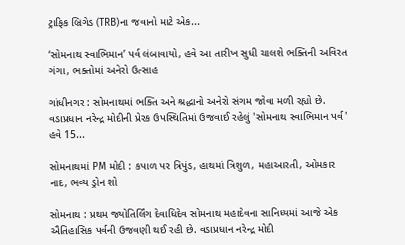ટ્રાફિક બ્રિગેડ (TRB)ના જવાનો માટે એક...

‘સોમનાથ સ્વાભિમાન’ પર્વ લંબાવાયો, હવે આ તારીખ સુધી ચાલશે ભક્તિની અવિરત ગંગા, ભક્તોમાં અનેરો ઉત્સાહ

ગાંધીનગર : સોમનાથમાં ભક્તિ અને શ્રદ્ધાનો અનેરો સંગમ જોવા મળી રહ્યો છે. વડાપ્રધાન નરેન્દ્ર મોદીની પ્રેરક ઉપસ્થિતિમાં ઉજવાઈ રહેલું 'સોમનાથ સ્વાભિમાન પર્વ' હવે 15...

સોમનાથમાં PM મોદી : કપાળ પર ત્રિપુંડ, હાથમાં ત્રિશુળ, મહાઆરતી, ઓમકાર નાદ, ભવ્ય ડ્રોન શો

સોમનાથ : પ્રથમ જ્યોતિર્લિંગ દેવાધિદેવ સોમનાથ મહાદેવના સાનિધ્યમાં આજે એક ઐતિહાસિક પર્વની ઉજવણી થઈ રહી છે. વડાપ્રધાન નરેન્દ્ર મોદી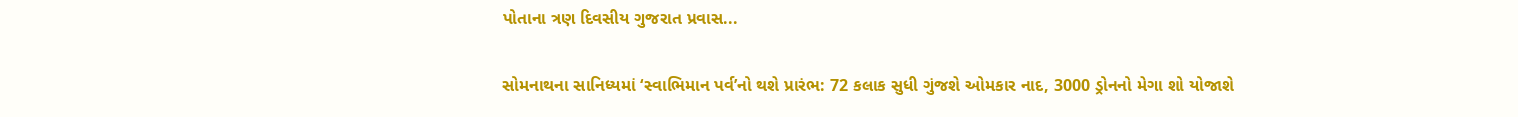પોતાના ત્રણ દિવસીય ગુજરાત પ્રવાસ...

સોમનાથના સાનિધ્યમાં ‘સ્વાભિમાન પર્વ’નો થશે પ્રારંભ: 72 કલાક સુધી ગુંજશે ઓમકાર નાદ, 3000 ડ્રોનનો મેગા શો યોજાશે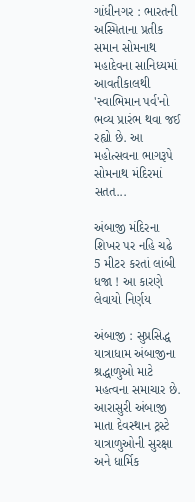ગાંધીનગર : ભારતની અસ્મિતાના પ્રતીક સમાન સોમનાથ મહાદેવના સાનિધ્યમાં આવતીકાલથી 'સ્વાભિમાન પર્વ'નો ભવ્ય પ્રારંભ થવા જઈ રહ્યો છે. આ મહોત્સવના ભાગરૂપે સોમનાથ મંદિરમાં સતત...

અંબાજી મંદિરના શિખર પર નહિ ચઢે 5 મીટર કરતાં લાંબી ધજા ! આ કારણે લેવાયો નિર્ણય

અંબાજી : સુપ્રસિદ્ધ યાત્રાધામ અંબાજીના શ્રદ્ધાળુઓ માટે મહત્વના સમાચાર છે. આરાસુરી અંબાજી માતા દેવસ્થાન ટ્રસ્ટે યાત્રાળુઓની સુરક્ષા અને ધાર્મિક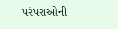પરંપરાઓની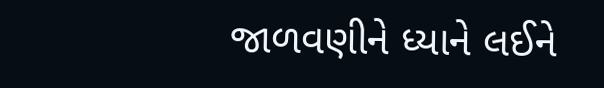જાળવણીને ધ્યાને લઈને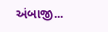અંબાજી...